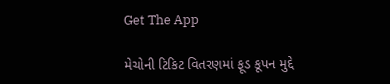Get The App

મેચોની ટિકિટ વિતરણમાં ફૂડ કૂપન મુદ્દે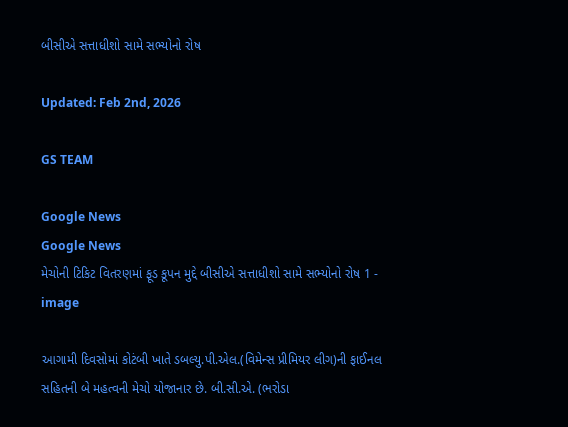બીસીએ સત્તાધીશો સામે સભ્યોનો રોષ

Updated: Feb 2nd, 2026

GS TEAM

Google News
Google News
મેચોની ટિકિટ વિતરણમાં ફૂડ કૂપન મુદ્દે બીસીએ સત્તાધીશો સામે સભ્યોનો રોષ 1 - image

આગામી દિવસોમાં કોટંબી ખાતે ડબલ્યુ.પી.એલ.(વિમેન્સ પ્રીમિયર લીગ)ની ફાઈનલ સહિતની બે મહત્વની મેચો યોજાનાર છે. બી.સી.એ. (ભરોડા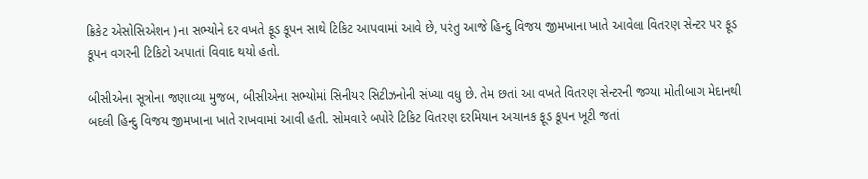ક્રિકેટ એસોસિએશન )ના સભ્યોને દર વખતે ફૂડ કૂપન સાથે ટિકિટ આપવામાં આવે છે, પરંતુ આજે હિન્દુ વિજય જીમખાના ખાતે આવેલા વિતરણ સેન્ટર પર ફૂડ કૂપન વગરની ટિકિટો અપાતાં વિવાદ થયો હતો.

બીસીએના સૂત્રોના જણાવ્યા મુજબ, બીસીએના સભ્યોમાં સિનીયર સિટીઝનોની સંખ્યા વધુ છે. તેમ છતાં આ વખતે વિતરણ સેન્ટરની જગ્યા મોતીબાગ મેદાનથી બદલી હિન્દુ વિજય જીમખાના ખાતે રાખવામાં આવી હતી. સોમવારે બપોરે ટિકિટ વિતરણ દરમિયાન અચાનક ફૂડ કૂપન ખૂટી જતાં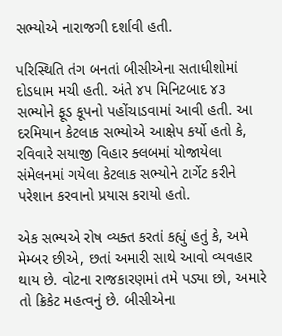સભ્યોએ નારાજગી દર્શાવી હતી.

પરિસ્થિતિ તંગ બનતાં બીસીએના સતાધીશોમાં દોડધામ મચી હતી. અંતે ૪૫ મિનિટબાદ ૪૩ સભ્યોને ફૂડ કૂપનો પહોંચાડવામાં આવી હતી. આ દરમિયાન કેટલાક સભ્યોએ આક્ષેપ કર્યો હતો કે, રવિવારે સયાજી વિહાર ક્લબમાં યોજાયેલા સંમેલનમાં ગયેલા કેટલાક સભ્યોને ટાર્ગેટ કરીને પરેશાન કરવાનો પ્રયાસ કરાયો હતો.

એક સભ્યએ રોષ વ્યક્ત કરતાં કહ્યું હતું કે, અમે મેમ્બર છીએ, છતાં અમારી સાથે આવો વ્યવહાર થાય છે. વોટના રાજકારણમાં તમે પડ્યા છો, અમારે તો ક્રિકેટ મહત્વનું છે. બીસીએના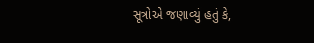સૂત્રોએ જણાવ્યું હતું કે,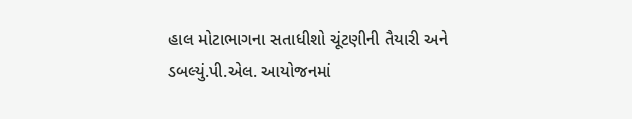હાલ મોટાભાગના સતાધીશો ચૂંટણીની તૈયારી અને ડબલ્યું.પી.એલ. આયોજનમાં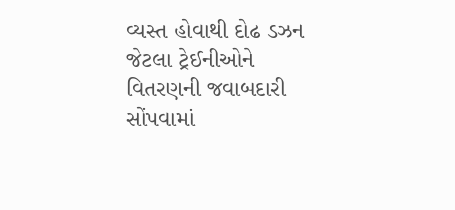વ્યસ્ત હોવાથી દોઢ ડઝન જેટલા ટ્રેઈનીઓને વિતરણની જવાબદારી સોંપવામાં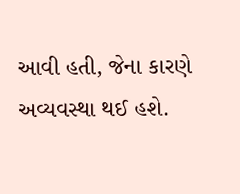આવી હતી, જેના કારણે અવ્યવસ્થા થઈ હશે.